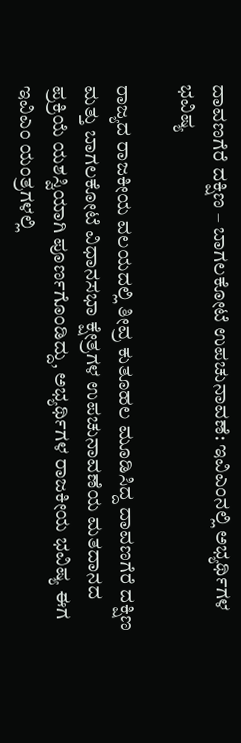ದಾವಣಗೆರೆ ದಕ್ಷಿಣ – ಬಾಗಲಕೋಟೆ ಉಪಚುನಾವಣೆ: ಇವಿಎಂನಲ್ಲಿ ಅಭ್ಯರ್ಥಿಗಳ ಭವಿಷ್ಯ

ರಾಜ್ಯದ ರಾಜಕೀಯ ವಲಯದಲ್ಲಿ ತೀವ್ರ ಕುತೂಹಲ ಮೂಡಿಸಿದ್ದ ದಾವಣಗೆರೆ ದಕ್ಷಿಣ ಮತ್ತು ಬಾಗಲಕೋಟೆ ವಿಧಾನಸಭಾ ಕ್ಷೇತ್ರಗಳ ಉಪಚುನಾವಣೆಯ ಮತದಾನದ ಪ್ರಕ್ರಿಯೆ ಯಶಸ್ವಿಯಾಗಿ ಪೂರ್ಣಗೊಂಡಿದ್ದು, ಅಭ್ಯರ್ಥಿಗಳ ರಾಜಕೀಯ ಭವಿಷ್ಯ ಈಗ ಇವಿಎಂ ಯಂತ್ರಗಳಲ್ಲಿ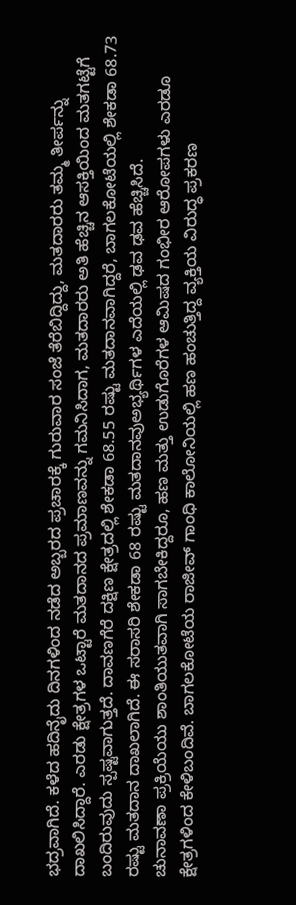ಭದ್ರವಾಗಿದೆ. ಕಳೆದ ಹದಿನೈದು ದಿನಗಳಿಂದ ನಡೆದ ಅಬ್ಬರದ ಪ್ರಚಾರಕ್ಕೆ ಗುರುವಾರ ಸಂಜೆ ತೆರೆಬಿದ್ದಿದ್ದು, ಮತದಾರರು ತಮ್ಮ ತೀರ್ಪನ್ನು ದಾಖಲಿಸಿದ್ದಾರೆ. ಎರಡು ಕ್ಷೇತ್ರಗಳ ಒಟ್ಟಾರೆ ಮತದಾನದ ಪ್ರಮಾಣವನ್ನು ಗಮನಿಸಿದಾಗ, ಮತದಾರರು ಅತಿ ಹೆಚ್ಚಿನ ಆಸಕ್ತಿಯಿಂದ ಮತಗಟ್ಟೆಗೆ ಬಂದಿರುವುದು ಸ್ಪಷ್ಟವಾಗುತ್ತದೆ. ದಾವಣಗೆರೆ ದಕ್ಷಿಣ ಕ್ಷೇತ್ರದಲ್ಲಿ ಶೇಕಡಾ 68.55 ರಷ್ಟು ಮತದಾನವಾಗಿದ್ದರೆ, ಬಾಗಲಕೋಟೆಯಲ್ಲಿ ಶೇಕಡಾ 68.73 ರಷ್ಟು ಮತದಾನ ದಾಖಲಾಗಿದೆ. ಈ ಸರಾಸರಿ ಶೇಕಡಾ 68 ರಷ್ಟು ಮತದಾನವುಅಭ್ಯರ್ಥಿಗಳ ಎದೆಯಲ್ಲಿ ಢವ ಢವ ಹೆಚ್ಚಿಸಿದೆ.
ಚುನಾವಣಾ ಪ್ರಕ್ರಿಯೆಯು ಶಾಂತಿಯುತವಾಗಿ ಸಾಗಬೇಕಿದ್ದರೂ, ಹಣ ಮತ್ತು ಉಡುಗೊರೆಗಳ ಆಮಿಷದ ಗಂಭೀರ ಆರೋಪಗಳು ಎರಡೂ ಕ್ಷೇತ್ರಗಳಿಂದ ಕೇಳಿಬಂದಿವೆ. ಬಾಗಲಕೋಟೆಯ ರಾಜೀವ್ ಗಾಂಧಿ ಕಾಲೋನಿಯಲ್ಲಿ ಹಣ ಹಂಚುತ್ತಿದ್ದ ವ್ಯಕ್ತಿಯ ವಿರುದ್ಧ ಪ್ರಕರಣ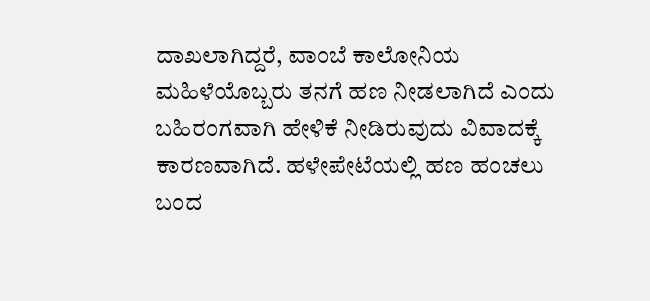ದಾಖಲಾಗಿದ್ದರೆ, ವಾಂಬೆ ಕಾಲೋನಿಯ ಮಹಿಳೆಯೊಬ್ಬರು ತನಗೆ ಹಣ ನೀಡಲಾಗಿದೆ ಎಂದು ಬಹಿರಂಗವಾಗಿ ಹೇಳಿಕೆ ನೀಡಿರುವುದು ವಿವಾದಕ್ಕೆ ಕಾರಣವಾಗಿದೆ. ಹಳೇಪೇಟೆಯಲ್ಲಿ ಹಣ ಹಂಚಲು ಬಂದ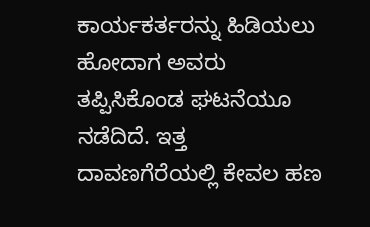ಕಾರ್ಯಕರ್ತರನ್ನು ಹಿಡಿಯಲು ಹೋದಾಗ ಅವರು ತಪ್ಪಿಸಿಕೊಂಡ ಘಟನೆಯೂ ನಡೆದಿದೆ. ಇತ್ತ ದಾವಣಗೆರೆಯಲ್ಲಿ ಕೇವಲ ಹಣ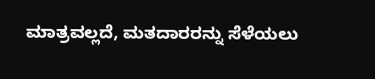ಮಾತ್ರವಲ್ಲದೆ, ಮತದಾರರನ್ನು ಸೆಳೆಯಲು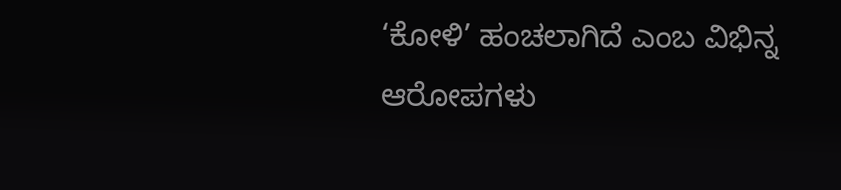‘ಕೋಳಿ’ ಹಂಚಲಾಗಿದೆ ಎಂಬ ವಿಭಿನ್ನ ಆರೋಪಗಳು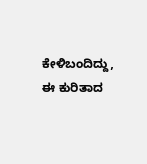ಕೇಳಿಬಂದಿದ್ದು, ಈ ಕುರಿತಾದ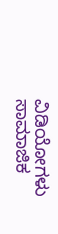ವಿಡಿಯೋಗಳು ಸಾಮಾಜಿಕ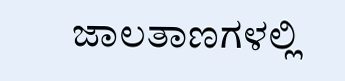ಜಾಲತಾಣಗಳಲ್ಲಿ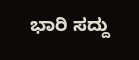ಭಾರಿ ಸದ್ದು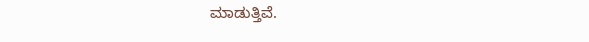ಮಾಡುತ್ತಿವೆ.